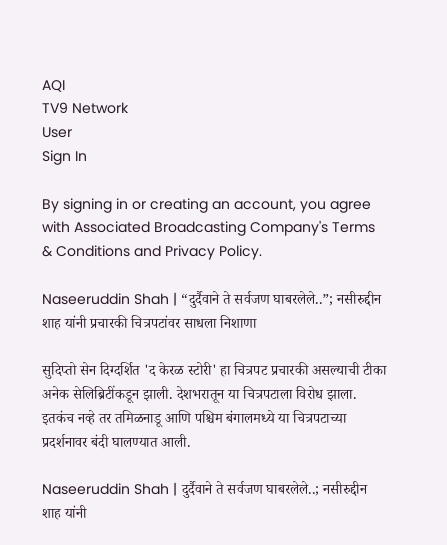AQI
TV9 Network
User
Sign In

By signing in or creating an account, you agree with Associated Broadcasting Company's Terms & Conditions and Privacy Policy.

Naseeruddin Shah | “दुर्दैवाने ते सर्वजण घाबरलेले..”; नसीरुद्दीन शाह यांनी प्रचारकी चित्रपटांवर साधला निशाणा

सुदिप्तो सेन दिग्दर्शित 'द केरळ स्टोरी' हा चित्रपट प्रचारकी असल्याची टीका अनेक सेलिब्रिटींकडून झाली. देशभरातून या चित्रपटाला विरोध झाला. इतकंच नव्हे तर तमिळनाडू आणि पश्चिम बंगालमध्ये या चित्रपटाच्या प्रदर्शनावर बंदी घालण्यात आली.

Naseeruddin Shah | दुर्दैवाने ते सर्वजण घाबरलेले..; नसीरुद्दीन शाह यांनी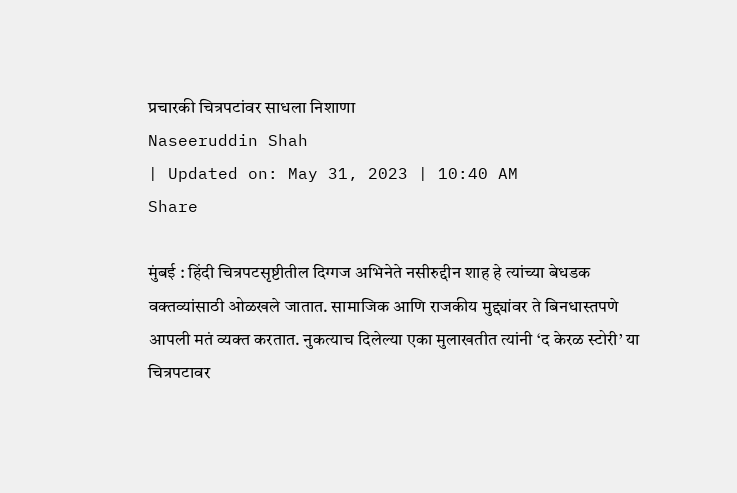प्रचारकी चित्रपटांवर साधला निशाणा
Naseeruddin Shah
| Updated on: May 31, 2023 | 10:40 AM
Share

मुंबई : हिंदी चित्रपटसृष्टीतील दिग्गज अभिनेते नसीरुद्दीन शाह हे त्यांच्या बेधडक वक्तव्यांसाठी ओळखले जातात. सामाजिक आणि राजकीय मुद्द्यांवर ते बिनधास्तपणे आपली मतं व्यक्त करतात. नुकत्याच दिलेल्या एका मुलाखतीत त्यांनी ‘द केरळ स्टोरी’ या चित्रपटावर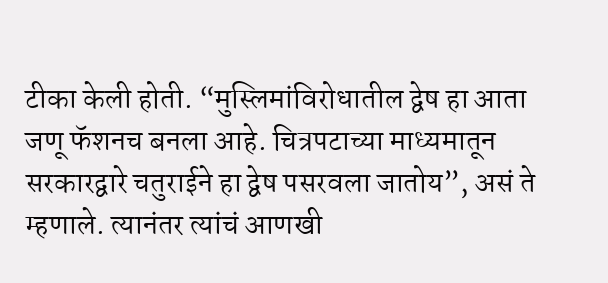टीका केली होती. “मुस्लिमांविरोधातील द्वेष हा आता जणू फॅशनच बनला आहे. चित्रपटाच्या माध्यमातून सरकारद्वारे चतुराईने हा द्वेष पसरवला जातोय”, असं ते म्हणाले. त्यानंतर त्यांचं आणखी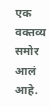एक वक्तव्य समोर आलं आहे.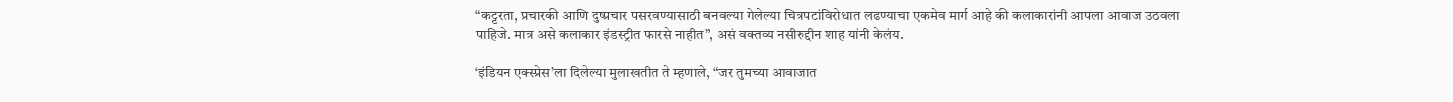“कट्टरता, प्रचारकी आणि दुष्प्रचार पसरवण्यासाठी बनवल्या गेलेल्या चित्रपटांविरोधात लढण्याचा एकमेव मार्ग आहे की कलाकारांनी आपला आवाज उठवला पाहिजे. मात्र असे कलाकार इंडस्ट्रीत फारसे नाहीत”, असं वक्तव्य नसीरुद्दीन शाह यांनी केलंय.

‘इंडियन एक्स्प्रेस’ला दिलेल्या मुलाखतीत ते म्हणाले, “जर तुमच्या आवाजात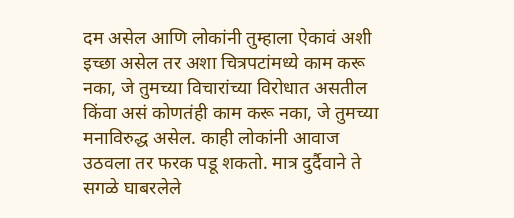दम असेल आणि लोकांनी तुम्हाला ऐकावं अशी इच्छा असेल तर अशा चित्रपटांमध्ये काम करू नका, जे तुमच्या विचारांच्या विरोधात असतील किंवा असं कोणतंही काम करू नका, जे तुमच्या मनाविरुद्ध असेल. काही लोकांनी आवाज उठवला तर फरक पडू शकतो. मात्र दुर्दैवाने ते सगळे घाबरलेले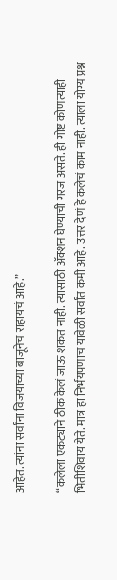आहेत. त्यांना सर्वांना विजयाच्या बाजूनेच राहायचं आहे.”

“कलेला एकट्याने ठीक केलं जाऊ शकत नाही. त्यासाठी ॲक्शन घेण्याची गरज असते. ही गोष्ट कोणत्याही भितीशिवाय येते. मात्र हा निर्भयपणाच यावेळी सर्वांत कमी आहे. उत्तर देणं हे कलेचं काम नाही. त्याला योग्य प्रश्न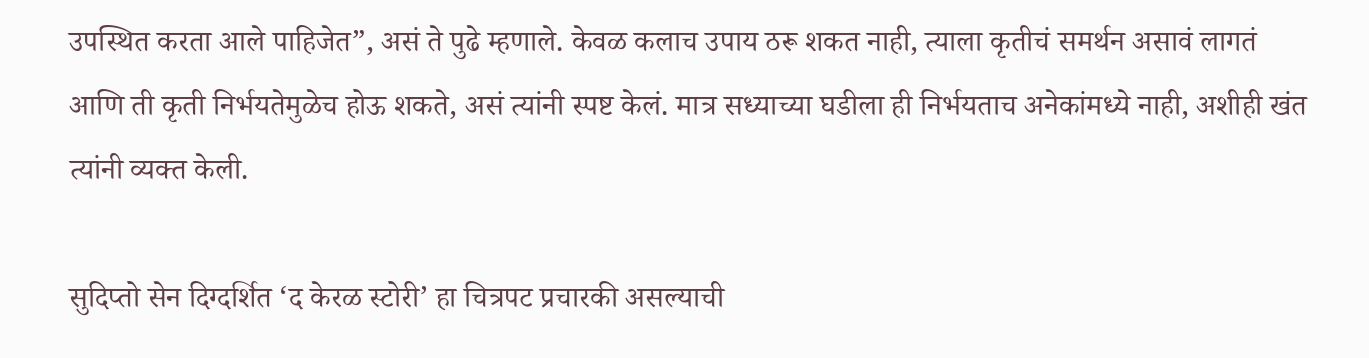उपस्थित करता आले पाहिजेत”, असं ते पुढे म्हणाले. केवळ कलाच उपाय ठरू शकत नाही, त्याला कृतीचं समर्थन असावं लागतं आणि ती कृती निर्भयतेमुळेच होऊ शकते, असं त्यांनी स्पष्ट केलं. मात्र सध्याच्या घडीला ही निर्भयताच अनेकांमध्ये नाही, अशीही खंत त्यांनी व्यक्त केली.

सुदिप्तो सेन दिग्दर्शित ‘द केरळ स्टोरी’ हा चित्रपट प्रचारकी असल्याची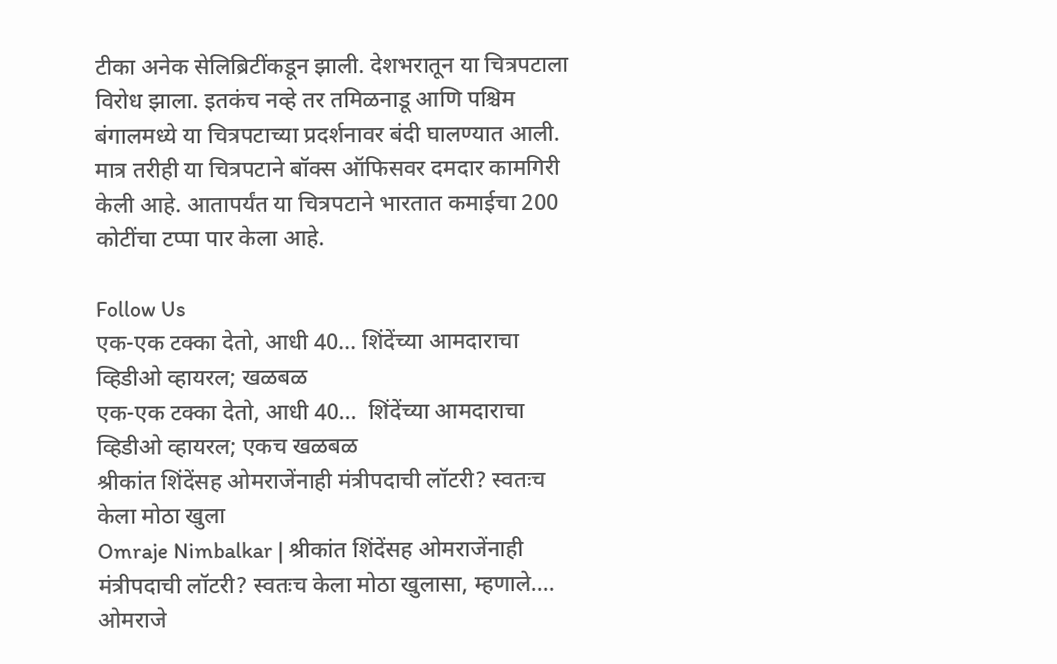टीका अनेक सेलिब्रिटींकडून झाली. देशभरातून या चित्रपटाला विरोध झाला. इतकंच नव्हे तर तमिळनाडू आणि पश्चिम बंगालमध्ये या चित्रपटाच्या प्रदर्शनावर बंदी घालण्यात आली. मात्र तरीही या चित्रपटाने बॉक्स ऑफिसवर दमदार कामगिरी केली आहे. आतापर्यंत या चित्रपटाने भारतात कमाईचा 200 कोटींचा टप्पा पार केला आहे.

Follow Us
एक-एक टक्का देतो, आधी 40... शिंदेंच्या आमदाराचा व्हिडीओ व्हायरल; खळबळ
एक-एक टक्का देतो, आधी 40...  शिंदेंच्या आमदाराचा व्हिडीओ व्हायरल; एकच खळबळ
श्रीकांत शिंदेंसह ओमराजेंनाही मंत्रीपदाची लॉटरी? स्वतःच केला मोठा खुला
Omraje Nimbalkar | श्रीकांत शिंदेंसह ओमराजेंनाही मंत्रीपदाची लॉटरी? स्वतःच केला मोठा खुलासा, म्हणाले....
ओमराजे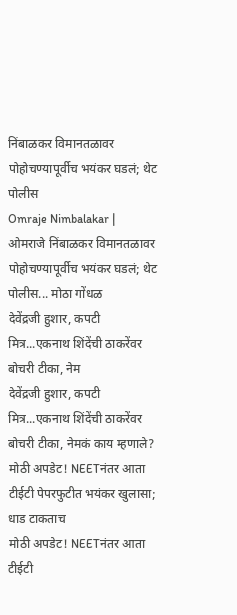निंबाळकर विमानतळावर पोहोचण्यापूर्वीच भयंकर घडलं; थेट पोलीस
Omraje Nimbalakar | ओमराजे निंबाळकर विमानतळावर पोहोचण्यापूर्वीच भयंकर घडलं; थेट पोलीस... मोठा गोंधळ
देवेंद्रजी हुशार, कपटी मित्र...एकनाथ शिंदेंची ठाकरेंवर बोचरी टीका, नेम
देवेंद्रजी हुशार, कपटी मित्र...एकनाथ शिंदेंची ठाकरेंवर बोचरी टीका, नेमकं काय म्हणाले?
मोठी अपडेट! NEETनंतर आता टीईटी पेपरफुटीत भयंकर खुलासा; धाड टाकताच
मोठी अपडेट! NEETनंतर आता टीईटी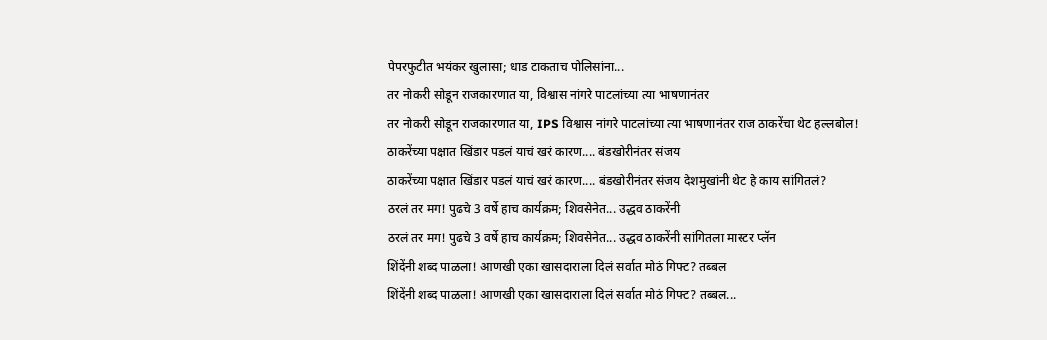पेपरफुटीत भयंकर खुलासा; धाड टाकताच पोलिसांना...
तर नोकरी सोडून राजकारणात या, विश्वास नांगरे पाटलांच्या त्या भाषणानंतर
तर नोकरी सोडून राजकारणात या, IPS विश्वास नांगरे पाटलांच्या त्या भाषणानंतर राज ठाकरेंचा थेट हल्लबोल!
ठाकरेंच्या पक्षात खिंडार पडलं याचं खरं कारण.... बंडखोरीनंतर संजय
ठाकरेंच्या पक्षात खिंडार पडलं याचं खरं कारण.... बंडखोरीनंतर संजय देशमुखांनी थेट हे काय सांगितलं?
ठरलं तर मग! पुढचे 3 वर्षे हाच कार्यक्रम; शिवसेनेत... उद्धव ठाकरेंनी
ठरलं तर मग! पुढचे 3 वर्षे हाच कार्यक्रम; शिवसेनेत... उद्धव ठाकरेंनी सांगितला मास्टर प्लॅन
शिंदेंनी शब्द पाळला! आणखी एका खासदाराला दिलं सर्वात मोठं गिफ्ट? तब्बल
शिंदेंनी शब्द पाळला! आणखी एका खासदाराला दिलं सर्वात मोठं गिफ्ट? तब्बल...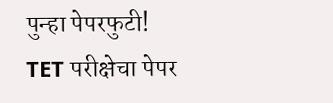पुन्हा पेपरफुटी! TET परीक्षेचा पेपर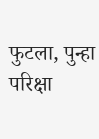फुटला, पुन्हा परिक्षा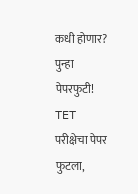कधी होणार?
पुन्हा पेपरफुटी! TET परीक्षेचा पेपर फुटला,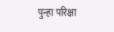पुन्हा परिक्षा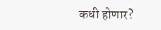कधी होणार?